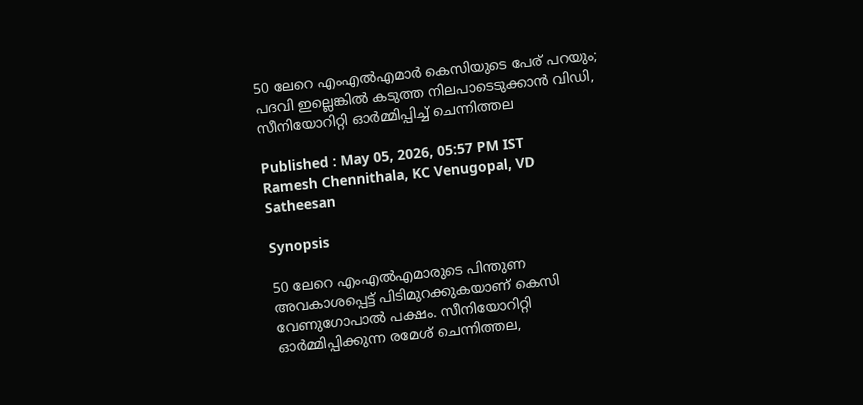50 ലേറെ എംഎൽഎമാർ കെസിയുടെ പേര് പറയും; പദവി ഇല്ലെങ്കിൽ കടുത്ത നിലപാടെടുക്കാൻ വിഡി, സീനിയോറിറ്റി ഓർമ്മിപ്പിച്ച് ചെന്നിത്തല

Published : May 05, 2026, 05:57 PM IST
Ramesh Chennithala, KC Venugopal, VD Satheesan

Synopsis

50 ലേറെ എംഎൽഎമാരുടെ പിന്തുണ അവകാശപ്പെട്ട് പിടിമുറക്കുകയാണ് കെസി വേണുഗോപാൽ പക്ഷം. സീനിയോറിറ്റി ഓർമ്മിപ്പിക്കുന്ന രമേശ് ചെന്നിത്തല,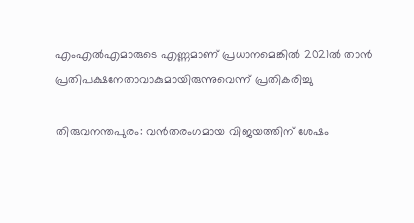എംഎൽഎമാരുടെ എണ്ണമാണ് പ്രധാനമെങ്കിൽ 2021ൽ താൻ പ്രതിപക്ഷനേതാവാകുമായിരുന്നുവെന്ന് പ്രതികരിച്ചു

തിരുവനന്തപുരം: വൻതരംഗമായ വിജയത്തിന് ശേഷം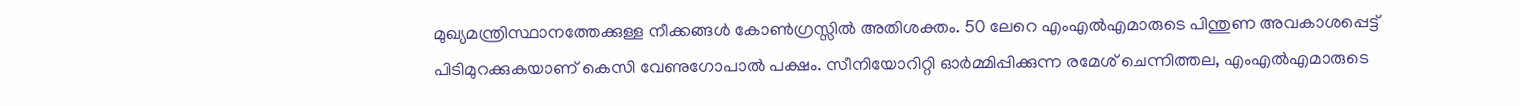മുഖ്യമന്ത്രിസ്ഥാനത്തേക്കുള്ള നീക്കങ്ങൾ കോൺഗ്രസ്സിൽ അതിശക്തം. 50 ലേറെ എംഎൽഎമാരുടെ പിന്തുണ അവകാശപ്പെട്ട് പിടിമുറക്കുകയാണ് കെസി വേണുഗോപാൽ പക്ഷം. സീനിയോറിറ്റി ഓർമ്മിപ്പിക്കുന്ന രമേശ് ചെന്നിത്തല, എംഎൽഎമാരുടെ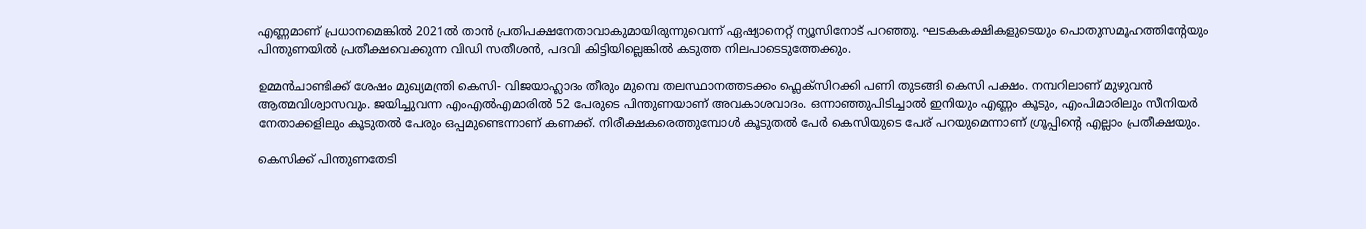എണ്ണമാണ് പ്രധാനമെങ്കിൽ 2021ൽ താൻ പ്രതിപക്ഷനേതാവാകുമായിരുന്നുവെന്ന് ഏഷ്യാനെറ്റ് ന്യൂസിനോട് പറഞ്ഞു. ഘടകകക്ഷികളുടെയും പൊതുസമൂഹത്തിന്റേയും പിന്തുണയിൽ പ്രതീക്ഷവെക്കുന്ന വിഡി സതീശൻ, പദവി കിട്ടിയില്ലെങ്കിൽ കടുത്ത നിലപാടെടുത്തേക്കും.

ഉമ്മൻചാണ്ടിക്ക് ശേഷം മുഖ്യമന്ത്രി കെസി- വിജയാഹ്ലാദം തീരും മുമ്പെ തലസ്ഥാനത്തടക്കം ഫ്ലെക്സിറക്കി പണി തുടങ്ങി കെസി പക്ഷം. നമ്പറിലാണ് മുഴുവൻ ആത്മവിശ്വാസവും. ജയിച്ചുവന്ന എംഎൽഎമാരിൽ 52 പേരുടെ പിന്തുണയാണ് അവകാശവാദം. ഒന്നാഞ്ഞുപിടിച്ചാൽ ഇനിയും എണ്ണം കൂടും, എംപിമാരിലും സീനിയർ നേതാക്കളിലും കൂടുതൽ പേരും ഒപ്പമുണ്ടെന്നാണ് കണക്ക്. നിരീക്ഷകരെത്തുമ്പോൾ കൂടുതൽ പേർ കെസിയുടെ പേര് പറയുമെന്നാണ് ഗ്രൂപ്പിൻ്റെ എല്ലാം പ്രതീക്ഷയും.

കെസിക്ക് പിന്തുണതേടി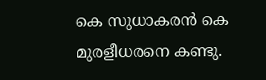കെ സുധാകരൻ കെ മുരളീധരനെ കണ്ടു.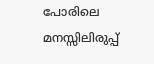പോരിലെ മനസ്സിലിരുപ്പ്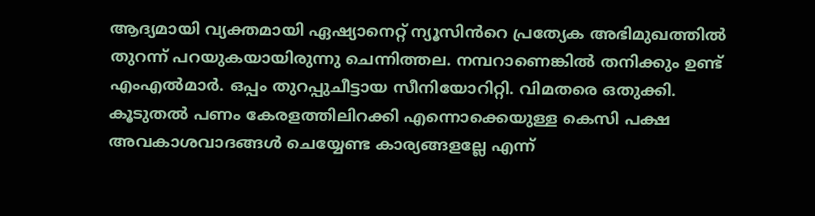ആദ്യമായി വ്യക്തമായി ഏഷ്യാനെറ്റ് ന്യൂസിൻറെ പ്രത്യേക അഭിമുഖത്തിൽ തുറന്ന് പറയുകയായിരുന്നു ചെന്നിത്തല. നമ്പറാണെങ്കിൽ തനിക്കും ഉണ്ട് എംഎൽമാർ. ഒപ്പം തുറപ്പുചീട്ടായ സീനിയോറിറ്റി. വിമതരെ ഒതുക്കി. കൂടുതൽ പണം കേരളത്തിലിറക്കി എന്നൊക്കെയുള്ള കെസി പക്ഷ അവകാശവാദങ്ങൾ ചെയ്യേണ്ട കാര്യങ്ങളല്ലേ എന്ന്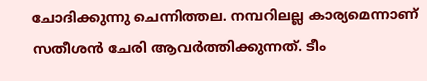ചോദിക്കുന്നു ചെന്നിത്തല. നമ്പറിലല്ല കാര്യമെന്നാണ് സതീശൻ ചേരി ആവർത്തിക്കുന്നത്. ടീം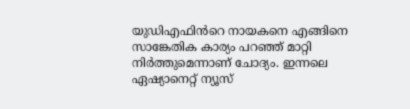യുഡിഎഫിൻറെ നായകനെ എങ്ങിനെ സാങ്കേതിക കാര്യം പറഞ്ഞ് മാറ്റി നിർത്തുമെന്നാണ് ചോദ്യം. ഇന്നലെ ഏഷ്യാനെറ്റ് ന്യൂസ്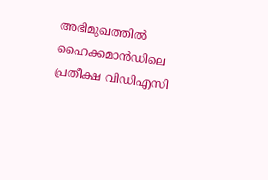അഭിമുഖത്തിൽ ഹൈക്കമാൻഡിലെ പ്രതീക്ഷ വിഡിഎസി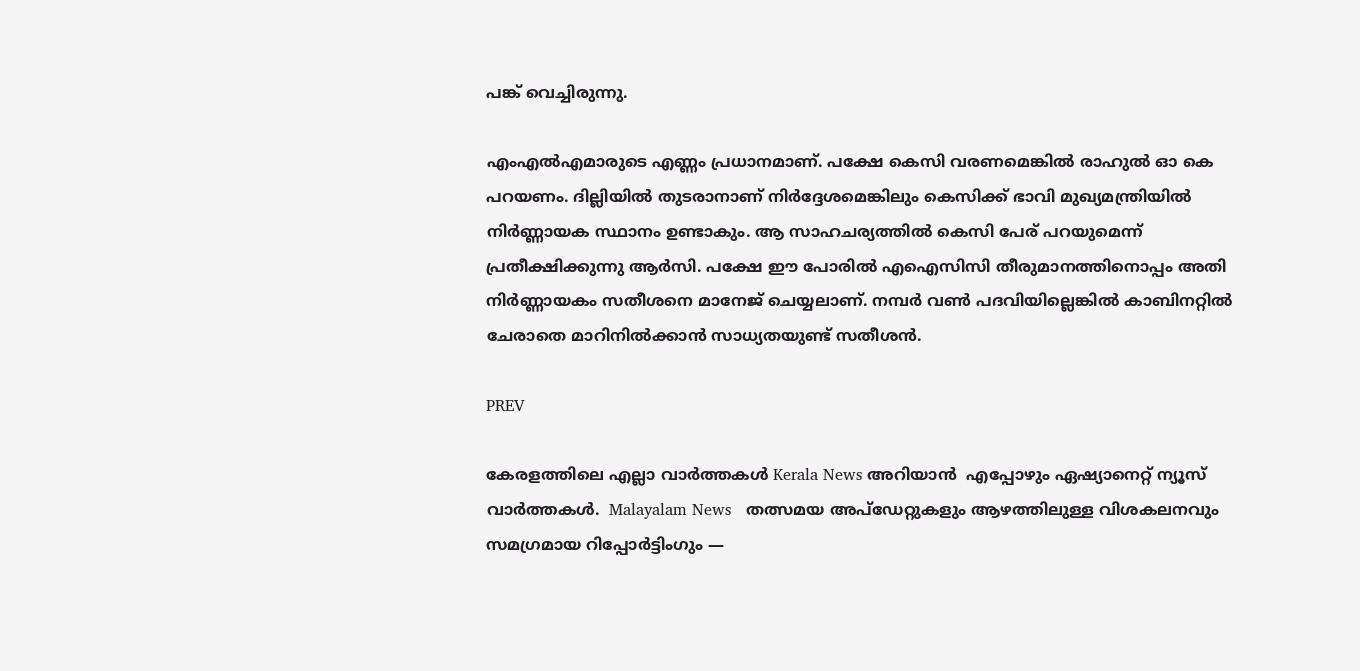പങ്ക് വെച്ചിരുന്നു.

എംഎൽഎമാരുടെ എണ്ണം പ്രധാനമാണ്. പക്ഷേ കെസി വരണമെങ്കിൽ രാഹുൽ ഓ കെ പറയണം. ദില്ലിയിൽ തുടരാനാണ് നിർദ്ദേശമെങ്കിലും കെസിക്ക് ഭാവി മുഖ്യമന്ത്രിയിൽ നിർണ്ണായക സ്ഥാനം ഉണ്ടാകും. ആ സാഹചര്യത്തിൽ കെസി പേര് പറയുമെന്ന് പ്രതീക്ഷിക്കുന്നു ആർസി. പക്ഷേ ഈ പോരിൽ എഐസിസി തീരുമാനത്തിനൊപ്പം അതി നിർണ്ണായകം സതീശനെ മാനേജ് ചെയ്യലാണ്. നമ്പർ വൺ പദവിയില്ലെങ്കിൽ കാബിനറ്റിൽ ചേരാതെ മാറിനിൽക്കാൻ സാധ്യതയുണ്ട് സതീശൻ.

PREV

കേരളത്തിലെ എല്ലാ വാർത്തകൾ Kerala News അറിയാൻ  എപ്പോഴും ഏഷ്യാനെറ്റ് ന്യൂസ് വാർത്തകൾ.  Malayalam News   തത്സമയ അപ്‌ഡേറ്റുകളും ആഴത്തിലുള്ള വിശകലനവും സമഗ്രമായ റിപ്പോർട്ടിംഗും —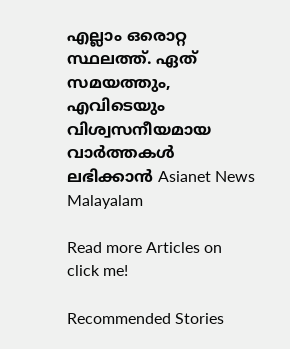എല്ലാം ഒരൊറ്റ സ്ഥലത്ത്. ഏത് സമയത്തും, എവിടെയും വിശ്വസനീയമായ വാർത്തകൾ ലഭിക്കാൻ Asianet News Malayalam

Read more Articles on
click me!

Recommended Stories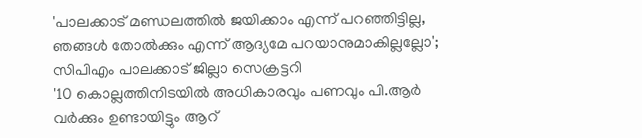'പാലക്കാട് മണ്ഡലത്തിൽ ജയിക്കാം എന്ന് പറഞ്ഞിട്ടില്ല, ഞങ്ങൾ തോൽക്കും എന്ന് ആദ്യമേ പറയാനുമാകില്ലല്ലോ'; സിപിഎം പാലക്കാട് ജില്ലാ സെക്രട്ടറി
'10 കൊല്ലത്തിനിടയില്‍ അധികാരവും പണവും പി.ആര്‍ വര്‍ക്കും ഉണ്ടായിട്ടും ആറ്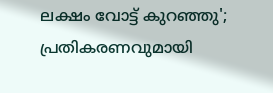ലക്ഷം വോട്ട് കുറഞ്ഞു'; പ്രതികരണവുമായി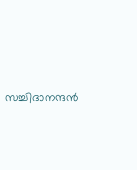സച്ചിദാനന്ദൻ